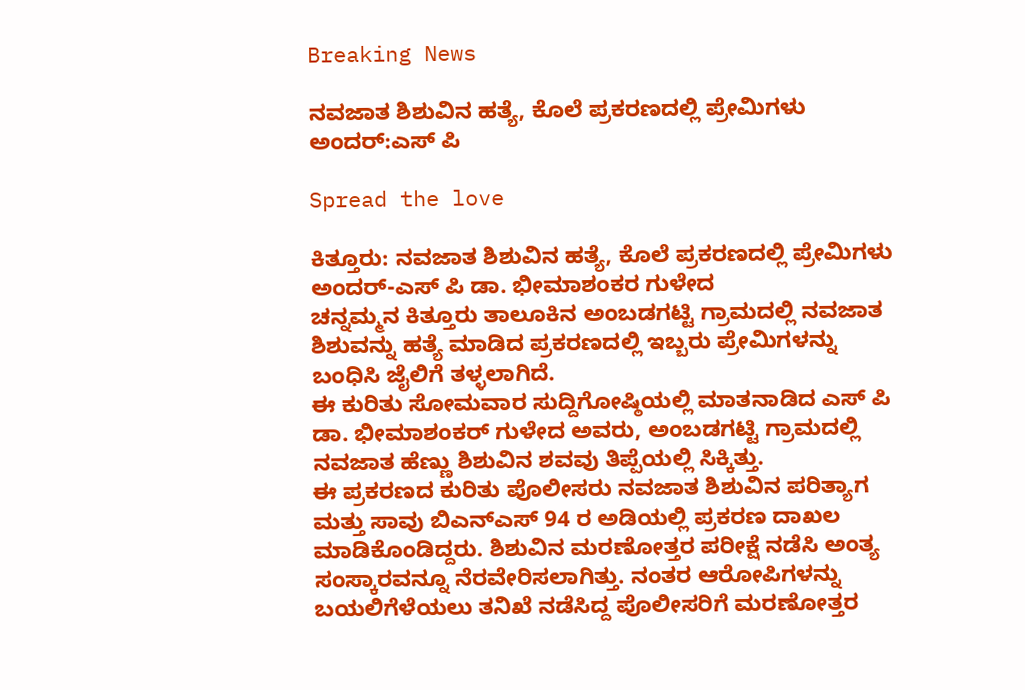Breaking News

ನವಜಾತ ಶಿಶುವಿನ ಹತ್ಯೆ, ಕೊಲೆ ಪ್ರಕರಣದಲ್ಲಿ ಪ್ರೇಮಿಗಳು ಅಂದರ್:ಎಸ್ ಪಿ

Spread the love

ಕಿತ್ತೂರು: ನವಜಾತ ಶಿಶುವಿನ ಹತ್ಯೆ, ಕೊಲೆ ಪ್ರಕರಣದಲ್ಲಿ ಪ್ರೇಮಿಗಳು ಅಂದರ್-ಎಸ್ ಪಿ ಡಾ. ಭೀಮಾಶಂಕರ ಗುಳೇದ
ಚನ್ನಮ್ಮನ ಕಿತ್ತೂರು ತಾಲೂಕಿನ ಅಂಬಡಗಟ್ಟಿ ಗ್ರಾಮದಲ್ಲಿ ನವಜಾತ ಶಿಶುವನ್ನು ಹತ್ಯೆ ಮಾಡಿದ ಪ್ರಕರಣದಲ್ಲಿ ಇಬ್ಬರು ಪ್ರೇಮಿಗಳನ್ನು ಬಂಧಿಸಿ ಜೈಲಿಗೆ ತಳ್ಳಲಾಗಿದೆ.
ಈ ಕುರಿತು ಸೋಮವಾರ ಸುದ್ದಿಗೋಷ್ಠಿಯಲ್ಲಿ ಮಾತನಾಡಿದ ಎಸ್ ಪಿ ಡಾ. ಭೀಮಾಶಂಕರ್ ಗುಳೇದ ಅವರು, ಅಂಬಡಗಟ್ಟಿ ಗ್ರಾಮದಲ್ಲಿ ನವಜಾತ ಹೆಣ್ಣು ಶಿಶುವಿನ ಶವವು ತಿಪ್ಪೆಯಲ್ಲಿ ಸಿಕ್ಕಿತ್ತು.
ಈ ಪ್ರಕರಣದ ಕುರಿತು ಪೊಲೀಸರು ನವಜಾತ ಶಿಶುವಿನ ಪರಿತ್ಯಾಗ ಮತ್ತು ಸಾವು ಬಿಎನ್ಎಸ್ 94 ರ ಅಡಿಯಲ್ಲಿ ಪ್ರಕರಣ ದಾಖಲ ಮಾಡಿಕೊಂಡಿದ್ದರು. ಶಿಶುವಿನ ಮರಣೋತ್ತರ ಪರೀಕ್ಷೆ ನಡೆಸಿ ಅಂತ್ಯ ಸಂಸ್ಕಾರವನ್ನೂ ನೆರವೇರಿಸಲಾಗಿತ್ತು. ನಂತರ ಆರೋಪಿಗಳನ್ನು ಬಯಲಿಗೆಳೆಯಲು ತನಿಖೆ ನಡೆಸಿದ್ದ ಪೊಲೀಸರಿಗೆ ಮರಣೋತ್ತರ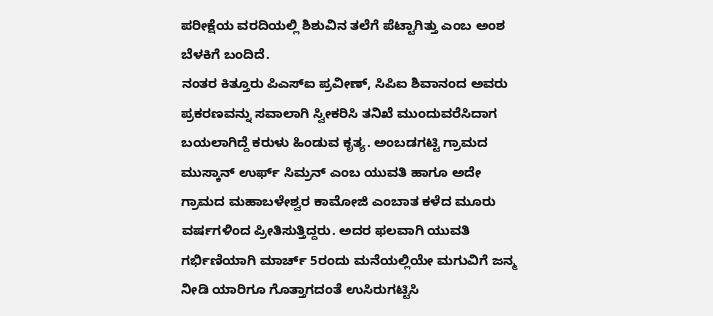ಪರೀಕ್ಷೆಯ ವರದಿಯಲ್ಲಿ ಶಿಶುವಿನ ತಲೆಗೆ ಪೆಟ್ಟಾಗಿತ್ತು ಎಂಬ ಅಂಶ ಬೆಳಕಿಗೆ ಬಂದಿದೆ.
ನಂತರ ಕಿತ್ತೂರು ಪಿಎಸ್ಐ ಪ್ರವೀಣ್, ಸಿಪಿಐ ಶಿವಾನಂದ ಅವರು ಪ್ರಕರಣವನ್ನು ಸವಾಲಾಗಿ ಸ್ವೀಕರಿಸಿ ತನಿಖೆ ಮುಂದುವರೆಸಿದಾಗ ಬಯಲಾಗಿದ್ದೆ ಕರುಳು ಹಿಂಡುವ ಕೃತ್ಯ. ಅಂಬಡಗಟ್ಟಿ ಗ್ರಾಮದ ಮುಸ್ಕಾನ್ ಉರ್ಫ್ ಸಿಮ್ರನ್ ಎಂಬ ಯುವತಿ ಹಾಗೂ ಅದೇ ಗ್ರಾಮದ ಮಹಾಬಳೇಶ್ವರ ಕಾಮೋಜಿ ಎಂಬಾತ ಕಳೆದ ಮೂರು ವರ್ಷಗಳಿಂದ ಪ್ರೀತಿಸುತ್ತಿದ್ದರು. ಅದರ ಫಲವಾಗಿ ಯುವತಿ ಗರ್ಭಿಣಿಯಾಗಿ ಮಾರ್ಚ್ 5ರಂದು ಮನೆಯಲ್ಲಿಯೇ ಮಗುವಿಗೆ ಜನ್ಮ ನೀಡಿ ಯಾರಿಗೂ ಗೊತ್ತಾಗದಂತೆ ಉಸಿರುಗಟ್ಟಿಸಿ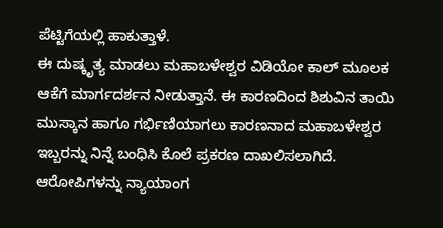ಪೆಟ್ಟಿಗೆಯಲ್ಲಿ ಹಾಕುತ್ತಾಳೆ.
ಈ ದುಷ್ಕೃತ್ಯ ಮಾಡಲು ಮಹಾಬಳೇಶ್ವರ ವಿಡಿಯೋ ಕಾಲ್ ಮೂಲಕ ಆಕೆಗೆ ಮಾರ್ಗದರ್ಶನ ನೀಡುತ್ತಾನೆ. ಈ ಕಾರಣದಿಂದ ಶಿಶುವಿನ ತಾಯಿ ಮುಸ್ಕಾನ ಹಾಗೂ ಗರ್ಭಿಣಿಯಾಗಲು ಕಾರಣನಾದ ಮಹಾಬಳೇಶ್ವರ ಇಬ್ಬರನ್ನು ನಿನ್ನೆ ಬಂಧಿಸಿ ಕೊಲೆ ಪ್ರಕರಣ ದಾಖಲಿಸಲಾಗಿದೆ.
ಆರೋಪಿಗಳನ್ನು ನ್ಯಾಯಾಂಗ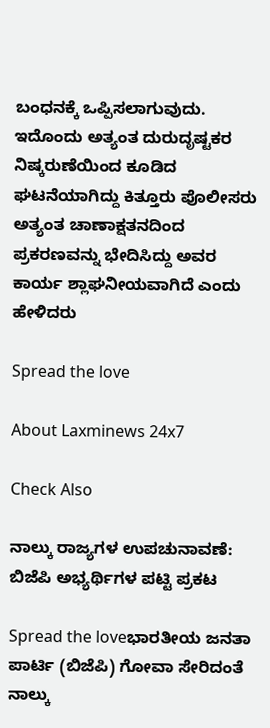ಬಂಧನಕ್ಕೆ ಒಪ್ಪಿಸಲಾಗುವುದು. ಇದೊಂದು ಅತ್ಯಂತ ದುರುದೃಷ್ಟಕರ ನಿಷ್ಕರುಣೆಯಿಂದ ಕೂಡಿದ ಘಟನೆಯಾಗಿದ್ದು ಕಿತ್ತೂರು ಪೊಲೀಸರು ಅತ್ಯಂತ ಚಾಣಾಕ್ಷತನದಿಂದ ಪ್ರಕರಣವನ್ನು ಭೇದಿಸಿದ್ದು ಅವರ ಕಾರ್ಯ ಶ್ಲಾಘನೀಯವಾಗಿದೆ ಎಂದು ಹೇಳಿದರು

Spread the love

About Laxminews 24x7

Check Also

ನಾಲ್ಕು ರಾಜ್ಯಗಳ ಉಪಚುನಾವಣೆ: ಬಿಜೆಪಿ ಅಭ್ಯರ್ಥಿಗಳ ಪಟ್ಟಿ ಪ್ರಕಟ

Spread the loveಭಾರತೀಯ ಜನತಾ ಪಾರ್ಟಿ (ಬಿಜೆಪಿ) ಗೋವಾ ಸೇರಿದಂತೆ ನಾಲ್ಕು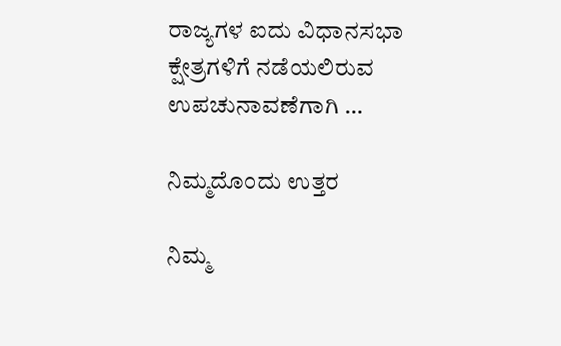ರಾಜ್ಯಗಳ ಐದು ವಿಧಾನಸಭಾ ಕ್ಷೇತ್ರಗಳಿಗೆ ನಡೆಯಲಿರುವ ಉಪಚುನಾವಣೆಗಾಗಿ …

ನಿಮ್ಮದೊಂದು ಉತ್ತರ

ನಿಮ್ಮ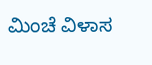ಮಿಂಚೆ ವಿಳಾಸ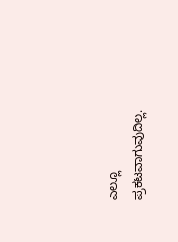ಎಲ್ಲೂ ಪ್ರಕಟವಾಗುವುದಿಲ್ಲ.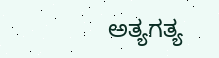ಅತ್ಯಗತ್ಯ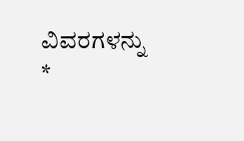ವಿವರಗಳನ್ನು *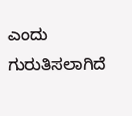ಎಂದು ಗುರುತಿಸಲಾಗಿದೆ